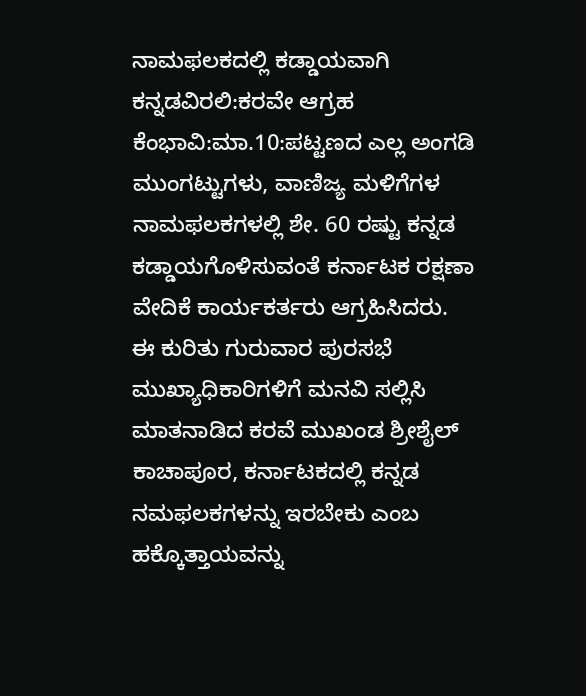ನಾಮಫಲಕದಲ್ಲಿ ಕಡ್ಡಾಯವಾಗಿ ಕನ್ನಡವಿರಲಿ:ಕರವೇ ಆಗ್ರಹ
ಕೆಂಭಾವಿ:ಮಾ.10:ಪಟ್ಟಣದ ಎಲ್ಲ ಅಂಗಡಿ ಮುಂಗಟ್ಟುಗಳು, ವಾಣಿಜ್ಯ ಮಳಿಗೆಗಳ ನಾಮಫಲಕಗಳಲ್ಲಿ ಶೇ. 60 ರಷ್ಟು ಕನ್ನಡ ಕಡ್ಡಾಯಗೊಳಿಸುವಂತೆ ಕರ್ನಾಟಕ ರಕ್ಷಣಾ ವೇದಿಕೆ ಕಾರ್ಯಕರ್ತರು ಆಗ್ರಹಿಸಿದರು.
ಈ ಕುರಿತು ಗುರುವಾರ ಪುರಸಭೆ ಮುಖ್ಯಾಧಿಕಾರಿಗಳಿಗೆ ಮನವಿ ಸಲ್ಲಿಸಿ ಮಾತನಾಡಿದ ಕರವೆ ಮುಖಂಡ ಶ್ರೀಶೈಲ್ ಕಾಚಾಪೂರ, ಕರ್ನಾಟಕದಲ್ಲಿ ಕನ್ನಡ ನಮಫಲಕಗಳನ್ನು ಇರಬೇಕು ಎಂಬ ಹಕ್ಕೊತ್ತಾಯವನ್ನು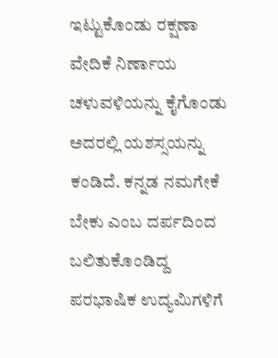ಇಟ್ಟುಕೊಂಡು ರಕ್ಷಣಾ ವೇದಿಕೆ ನಿರ್ಣಾಯ ಚಳುವಳಿಯನ್ನು ಕೈಗೊಂಡು ಅದರಲ್ಲಿ ಯಶಸ್ಸಯನ್ನು ಕಂಡಿದೆ. ಕನ್ನಡ ನಮಗೇಕೆ ಬೇಕು ಎಂಬ ದರ್ಪದಿಂದ ಬಲಿತುಕೊಂಡಿದ್ದ ಪರಭಾಷಿಕ ಉದ್ಯಮಿಗಳಿಗೆ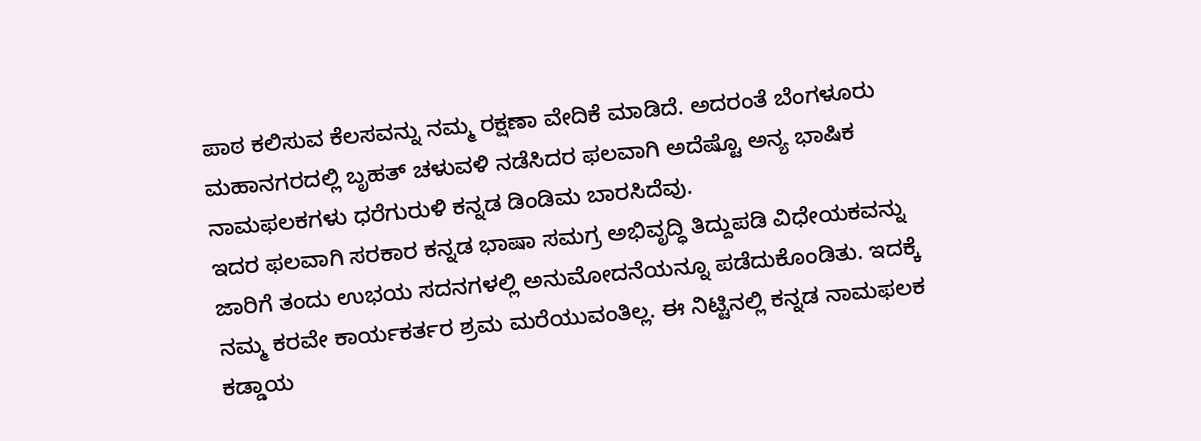ಪಾಠ ಕಲಿಸುವ ಕೆಲಸವನ್ನು ನಮ್ಮ ರಕ್ಷಣಾ ವೇದಿಕೆ ಮಾಡಿದೆ. ಅದರಂತೆ ಬೆಂಗಳೂರು ಮಹಾನಗರದಲ್ಲಿ ಬೃಹತ್ ಚಳುವಳಿ ನಡೆಸಿದರ ಫಲವಾಗಿ ಅದೆಷ್ಟೊ ಅನ್ಯ ಭಾಷಿಕ ನಾಮಫಲಕಗಳು ಧರೆಗುರುಳಿ ಕನ್ನಡ ಡಿಂಡಿಮ ಬಾರಸಿದೆವು.
ಇದರ ಫಲವಾಗಿ ಸರಕಾರ ಕನ್ನಡ ಭಾಷಾ ಸಮಗ್ರ ಅಭಿವೃದ್ಧಿ ತಿದ್ದುಪಡಿ ವಿಧೇಯಕವನ್ನು ಜಾರಿಗೆ ತಂದು ಉಭಯ ಸದನಗಳಲ್ಲಿ ಅನುಮೋದನೆಯನ್ನೂ ಪಡೆದುಕೊಂಡಿತು. ಇದಕ್ಕೆ ನಮ್ಮ ಕರವೇ ಕಾರ್ಯಕರ್ತರ ಶ್ರಮ ಮರೆಯುವಂತಿಲ್ಲ. ಈ ನಿಟ್ಟಿನಲ್ಲಿ ಕನ್ನಡ ನಾಮಫಲಕ ಕಡ್ಡಾಯ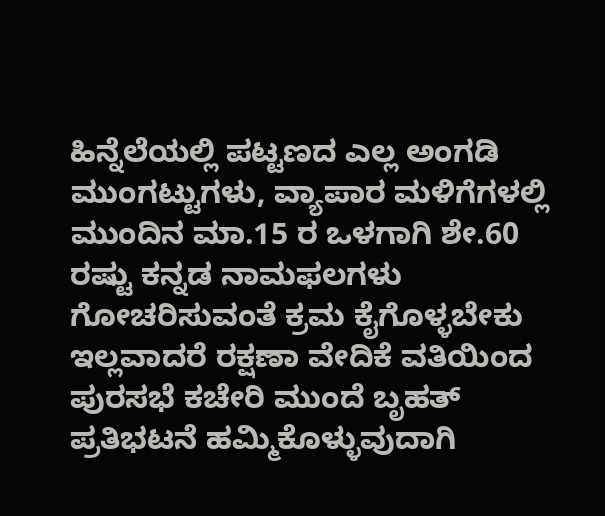ಹಿನ್ನೆಲೆಯಲ್ಲಿ ಪಟ್ಟಣದ ಎಲ್ಲ ಅಂಗಡಿ ಮುಂಗಟ್ಟುಗಳು, ವ್ಯಾಪಾರ ಮಳಿಗೆಗಳಲ್ಲಿ ಮುಂದಿನ ಮಾ.15 ರ ಒಳಗಾಗಿ ಶೇ.60 ರಷ್ಟು ಕನ್ನಡ ನಾಮಫಲಗಳು ಗೋಚರಿಸುವಂತೆ ಕ್ರಮ ಕೈಗೊಳ್ಳಬೇಕು ಇಲ್ಲವಾದರೆ ರಕ್ಷಣಾ ವೇದಿಕೆ ವತಿಯಿಂದ ಪುರಸಭೆ ಕಚೇರಿ ಮುಂದೆ ಬೃಹತ್ ಪ್ರತಿಭಟನೆ ಹಮ್ಮಿಕೊಳ್ಳುವುದಾಗಿ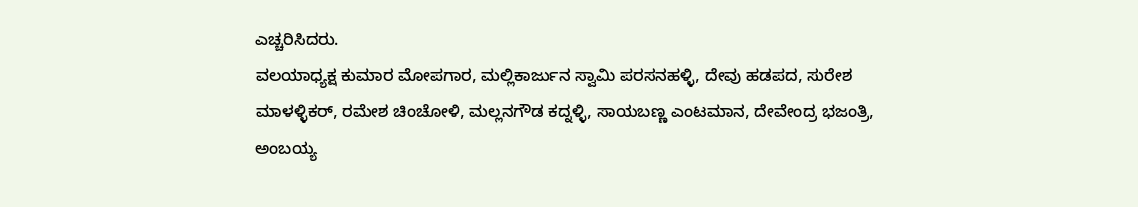ಎಚ್ಚರಿಸಿದರು.
ವಲಯಾಧ್ಯಕ್ಷ ಕುಮಾರ ಮೋಪಗಾರ, ಮಲ್ಲಿಕಾರ್ಜುನ ಸ್ವಾಮಿ ಪರಸನಹಳ್ಳಿ, ದೇವು ಹಡಪದ, ಸುರೇಶ ಮಾಳಳ್ಳಿಕರ್, ರಮೇಶ ಚಿಂಚೋಳಿ, ಮಲ್ಲನಗೌಡ ಕದ್ನಳ್ಳಿ, ಸಾಯಬಣ್ಣ ಎಂಟಮಾನ, ದೇವೇಂದ್ರ ಭಜಂತ್ರಿ, ಅಂಬಯ್ಯ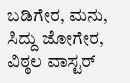ಬಡಿಗೇರ, ಮನು, ಸಿದ್ದು ಜೋಗೇರ, ವಿಠ್ಠಲ ವಾಸ್ಟರ್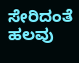ಸೇರಿದಂತೆ ಹಲವು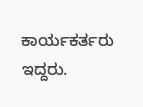ಕಾರ್ಯಕರ್ತರು ಇದ್ದರು.